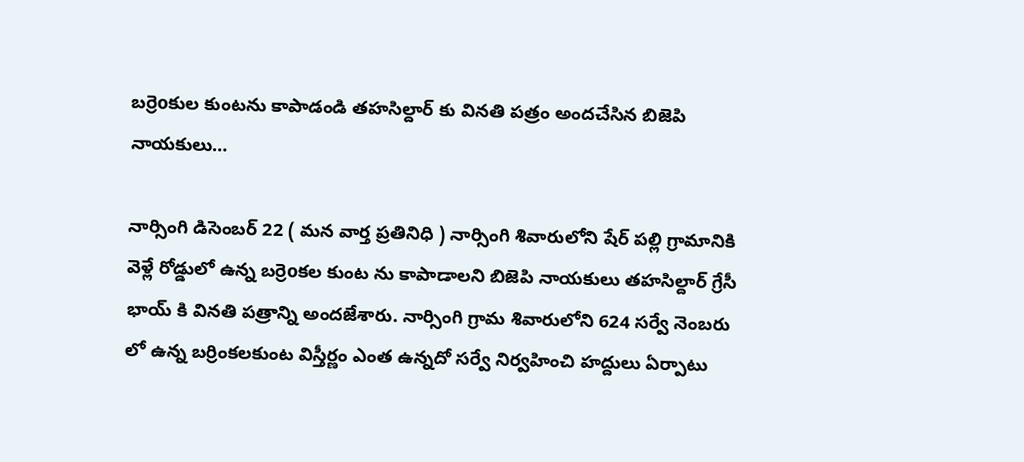బర్రెoకుల కుంటను కాపాడండి తహసిల్దార్ కు వినతి పత్రం అందచేసిన బిజెపి నాయకులు…

నార్సింగి డిసెంబర్ 22 ( మన వార్త ప్రతినిధి ) నార్సింగి శివారులోని షేర్ పల్లి గ్రామానికి వెళ్లే రోడ్డులో ఉన్న బర్రెoకల కుంట ను కాపాడాలని బిజెపి నాయకులు తహసిల్దార్ గ్రేసీ భాయ్ కి వినతి పత్రాన్ని అందజేశారు. నార్సింగి గ్రామ శివారులోని 624 సర్వే నెంబరు లో ఉన్న బర్రింకలకుంట విస్తీర్ణం ఎంత ఉన్నదో సర్వే నిర్వహించి హద్దులు ఏర్పాటు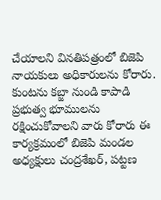చేయాలని వినతిపత్రంలో బిజెపి నాయకులు అధికారులను కోరారు. కుంటను కబ్జా నుండి కాపాడి ప్రభుత్వ భూములను రక్షించుకోవాలని వారు కోరారు ఈ కార్యక్రమంలో బిజెపి మండల అధ్యక్షులు చంద్రశేఖర్, పట్టణ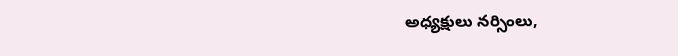అధ్యక్షులు నర్సింలు,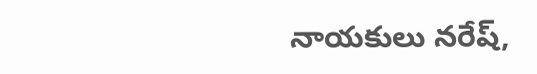నాయకులు నరేష్,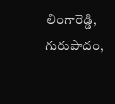లింగారెడ్డి, గురుపాదం,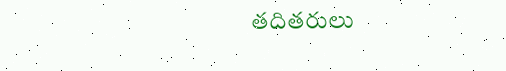తదితరులు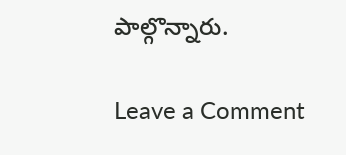పాల్గొన్నారు.

Leave a Comment